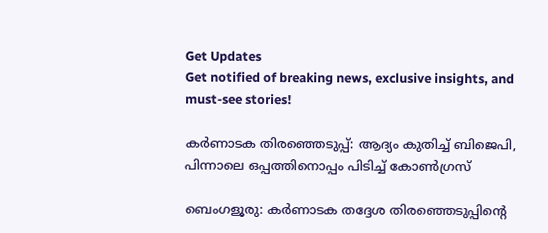Get Updates
Get notified of breaking news, exclusive insights, and must-see stories!

കര്‍ണാടക തിരഞ്ഞെടുപ്പ്: ആദ്യം കുതിച്ച് ബിജെപി, പിന്നാലെ ഒപ്പത്തിനൊപ്പം പിടിച്ച് കോണ്‍ഗ്രസ്

ബെംഗളൂരു: കര്‍ണാടക തദ്ദേശ തിരഞ്ഞെടുപ്പിന്‍റെ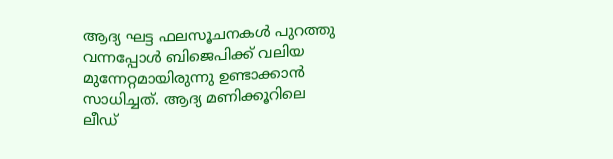ആദ്യ ഘട്ട ഫലസൂചനകള്‍ പുറത്തു വന്നപ്പോള്‍ ബിജെപിക്ക് വലിയ മുന്നേറ്റമായിരുന്നു ഉണ്ടാക്കാന്‍ സാധിച്ചത്. ആദ്യ മണിക്കൂറിലെ ലീഡ്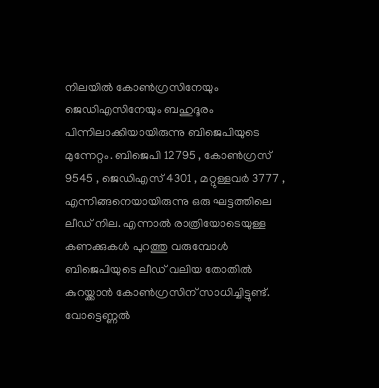നിലയില്‍ കോണ്‍ഗ്രസിനേയും ജെഡിഎസിനേയും ബഹുദൂരം പിന്നിലാക്കിയായിരുന്നു ബിജെപിയുടെ മുന്നേറ്റം. ബിജെപി 12795 , കോൺഗ്രസ് 9545 , ജെഡിഎസ് 4301 , മറ്റുള്ളവർ 3777 , എന്നിങ്ങനെയായിരുന്നു ഒരു ഘട്ടത്തിലെ ലീഡ് നില. എന്നാല്‍ രാത്രിയോടെയുള്ള കണക്കുകള്‍ പുറത്തു വരുമ്പോള്‍ ബിജെപിയുടെ ലീഡ് വലിയ തോതില്‍ കുറയ്ക്കാന്‍ കോണ്‍ഗ്രസിന് സാധിച്ചിട്ടുണ്ട്. വോട്ടെണ്ണല്‍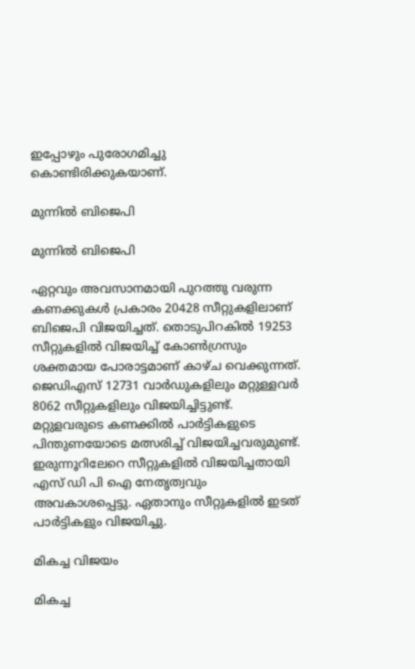ഇപ്പോഴും പുരോഗമിച്ചു കൊണ്ടിരിക്കുകയാണ്.

മുന്നില്‍ ബിജെപി

മുന്നില്‍ ബിജെപി

ഏറ്റവും അവസാനമായി പുറത്തു വരുന്ന കണക്കുകള്‍ പ്രകാരം 20428 സീറ്റുകളിലാണ് ബിജെപി വിജയിച്ചത്. തൊടുപിറകില്‍ 19253 സീറ്റുകളില്‍ വിജയിച്ച് കോണ്‍ഗ്രസും ശക്തമായ പോരാട്ടമാണ് കാഴ്ച വെക്കുന്നത്. ജെഡിഎസ് 12731 വാര്‍ഡുകളിലും മറ്റുള്ളവര്‍ 8062 സീറ്റുകളിലും വിജയിച്ചിട്ടുണ്ട്. മറ്റുളവരുടെ കണക്കില്‍ പാര്‍ട്ടികളുടെ പിന്തുണയോടെ മത്സരിച്ച് വിജയിച്ചവരുമുണ്ട്. ഇരുന്നൂറിലേറെ സീറ്റുകളില്‍ വിജയിച്ചതായി എസ് ഡി പി ഐ നേതൃത്വവും അവകാശപ്പെട്ടു. ഏതാനും സീറ്റുകളില്‍ ഇടത് പാര്‍ട്ടികളും വിജയിച്ചു.

മികച്ച വിജയം

മികച്ച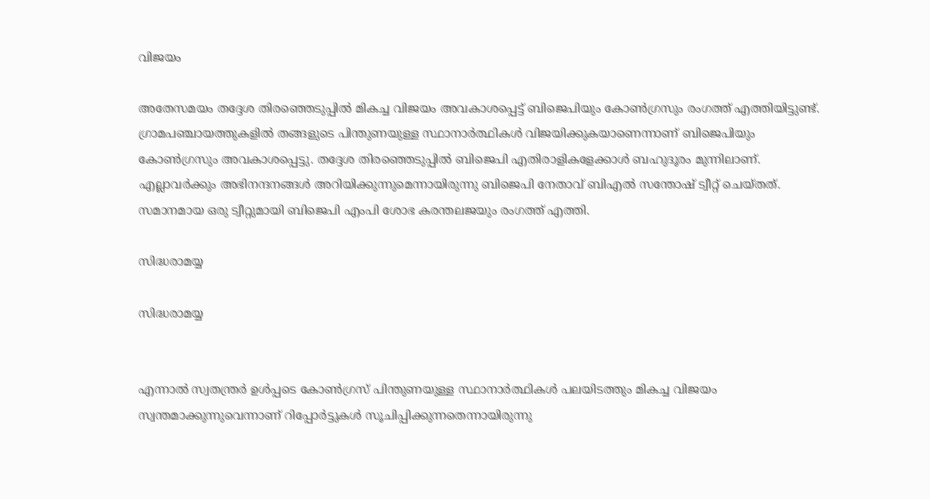വിജയം

അതേസമയം തദ്ദേശ തിരഞ്ഞെടുപ്പില്‍ മികച്ച വിജയം അവകാശപ്പെട്ട് ബിജെപിയും കോണ്‍ഗ്രസും രംഗത്ത് എത്തിയിട്ടുണ്ട്. ഗ്രാമപഞ്ചായത്തുകളിൽ തങ്ങളുടെ പിന്തുണയുള്ള സ്ഥാനാർത്ഥികൾ വിജയിക്കുകയാണെന്നാണ് ബിജെപിയും കോൺഗ്രസും അവകാശപ്പെട്ടു. തദ്ദേശ തിരഞ്ഞെടുപ്പില്‍ ബിജെപി എതിരാളികളേക്കാള്‍ ബഹുദൂരം മുന്നിലാണ്. എല്ലാവര്‍ക്കും അഭിനന്ദനങ്ങള്‍ അറിയിക്കുന്നുമെന്നായിരുന്നു ബിജെപി നേതാവ് ബിഎല്‍ സന്തോഷ് ട്വീറ്റ് ചെയ്തത്. സമാനമായ ഒരു ട്വീറ്റുമായി ബിജെപി എംപി ശോഭ കരന്തലജയും രംഗത്ത് എത്തി.

സിദ്ധരാമയ്യ

സിദ്ധരാമയ്യ


എന്നാല്‍ സ്വതന്ത്രര്‍ ഉള്‍പ്പടെ കോണ്‍ഗ്രസ് പിന്തുണയുള്ള സ്ഥാനാർത്ഥികൾ പലയിടത്തും മികച്ച വിജയം സ്വന്തമാക്കുന്നുവെന്നാണ് റിപ്പോര്‍ട്ടുകള്‍ സൂചിപ്പിക്കുന്നതെന്നായിരുന്നു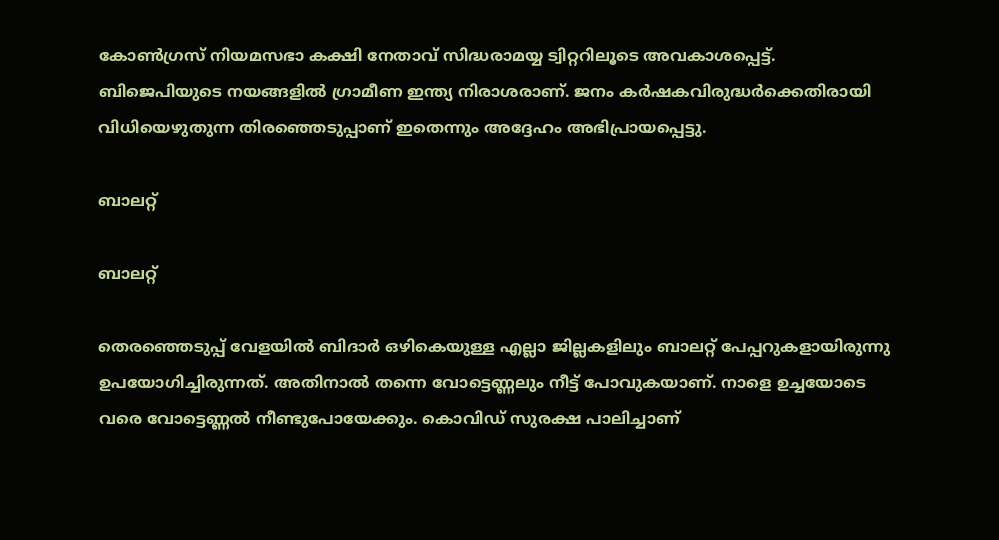കോണ്‍ഗ്രസ് നിയമസഭാ കക്ഷി നേതാവ് സിദ്ധരാമയ്യ ട്വിറ്ററിലൂടെ അവകാശപ്പെട്ട്. ബിജെപിയുടെ നയങ്ങളില്‍ ഗ്രാമീണ ഇന്ത്യ നിരാശരാണ്. ജനം കര്‍ഷകവിരുദ്ധര്‍ക്കെതിരായി വിധിയെഴുതുന്ന തിരഞ്ഞെടുപ്പാണ് ഇതെന്നും അദ്ദേഹം അഭിപ്രായപ്പെട്ടു.

ബാലറ്റ്

ബാലറ്റ്

തെരഞ്ഞെടുപ്പ് വേളയിൽ ബിദാർ ഒഴികെയുള്ള എല്ലാ ജില്ലകളിലും ബാലറ്റ് പേപ്പറുകളായിരുന്നു ഉപയോഗിച്ചിരുന്നത്. അതിനാല്‍ തന്നെ വോട്ടെണ്ണലും നീട്ട് പോവുകയാണ്. നാളെ ഉച്ചയോടെ വരെ വോട്ടെണ്ണല്‍ നീണ്ടുപോയേക്കും. കൊവിഡ് സുരക്ഷ പാലിച്ചാണ്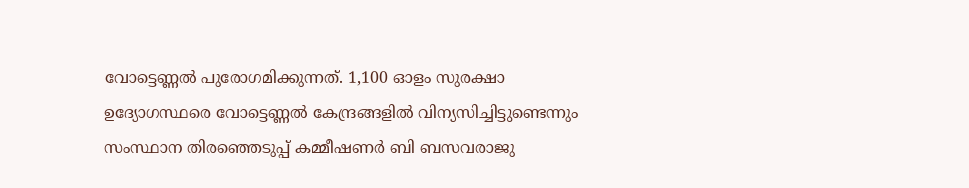വോട്ടെണ്ണല്‍ പുരോഗമിക്കുന്നത്. 1,100 ഓളം സുരക്ഷാ ഉദ്യോഗസ്ഥരെ വോട്ടെണ്ണൽ കേന്ദ്രങ്ങളിൽ വിന്യസിച്ചിട്ടുണ്ടെന്നും സംസ്ഥാന തിരഞ്ഞെടുപ്പ് കമ്മീഷണർ ബി ബസവരാജു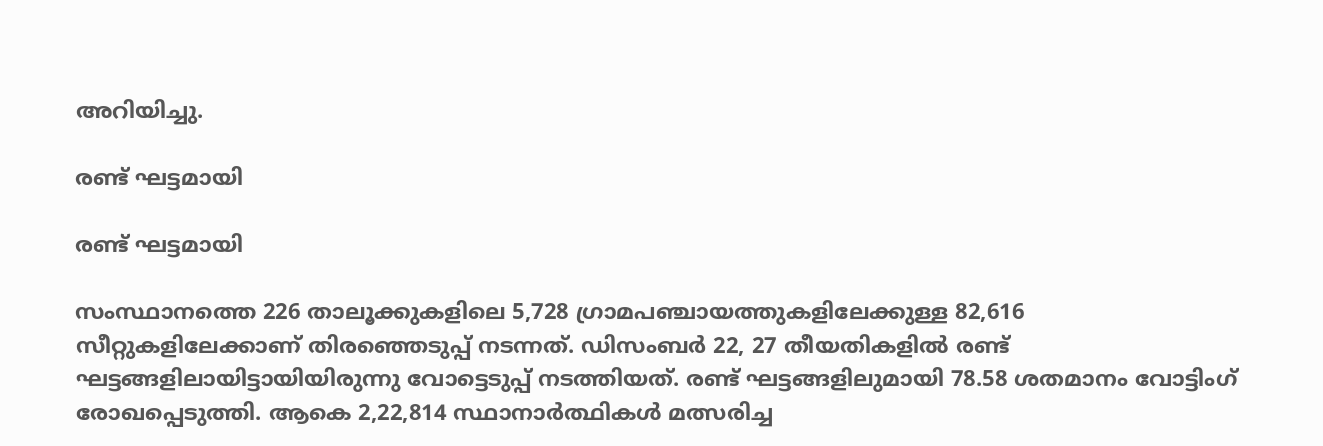അറിയിച്ചു.

രണ്ട് ഘട്ടമായി

രണ്ട് ഘട്ടമായി

സംസ്ഥാനത്തെ 226 താലൂക്കുകളിലെ 5,728 ഗ്രാമപഞ്ചായത്തുകളിലേക്കുള്ള 82,616 സീറ്റുകളിലേക്കാണ് തിരഞ്ഞെടുപ്പ് നടന്നത്. ഡിസംബർ 22, 27 തീയതികളിൽ രണ്ട് ഘട്ടങ്ങളിലായിട്ടായിയിരുന്നു വോട്ടെടുപ്പ് നടത്തിയത്. രണ്ട് ഘട്ടങ്ങളിലുമായി 78.58 ശതമാനം വോട്ടിംഗ് രോഖപ്പെടുത്തി. ആകെ 2,22,814 സ്ഥാനാർത്ഥികൾ മത്സരിച്ച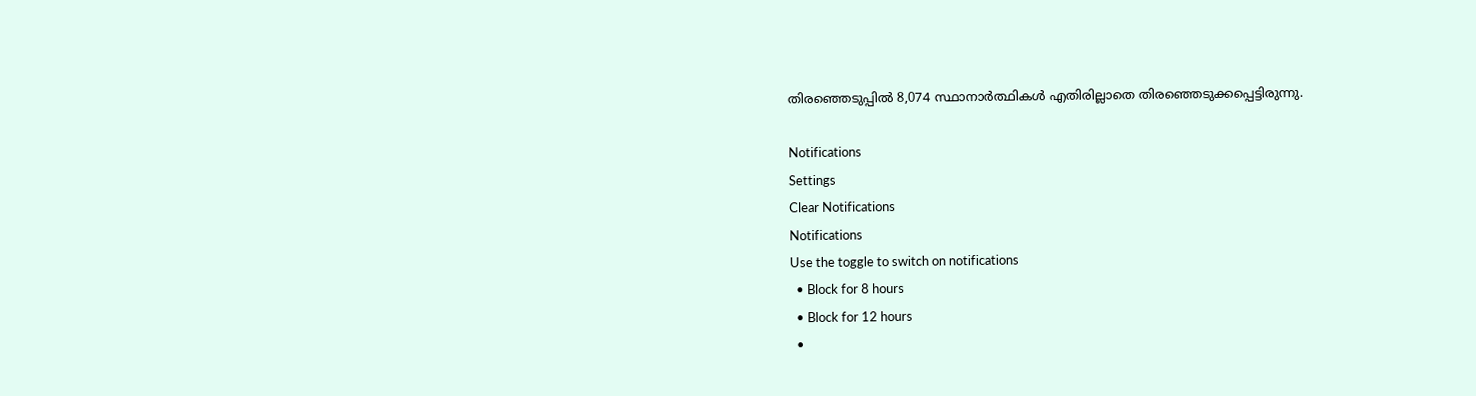തിരഞ്ഞെടുപ്പില്‍ 8,074 സ്ഥാനാർത്ഥികൾ എതിരില്ലാതെ തിരഞ്ഞെടുക്കപ്പെട്ടിരുന്നു.

Notifications
Settings
Clear Notifications
Notifications
Use the toggle to switch on notifications
  • Block for 8 hours
  • Block for 12 hours
  •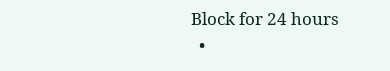Block for 24 hours
  •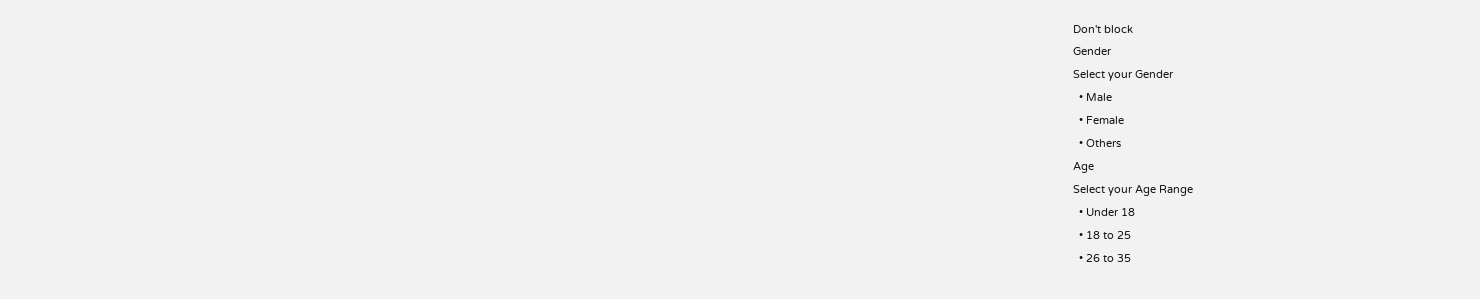Don't block
Gender
Select your Gender
  • Male
  • Female
  • Others
Age
Select your Age Range
  • Under 18
  • 18 to 25
  • 26 to 35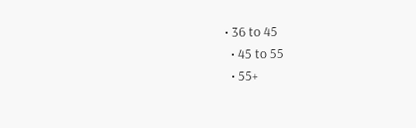• 36 to 45
  • 45 to 55
  • 55+